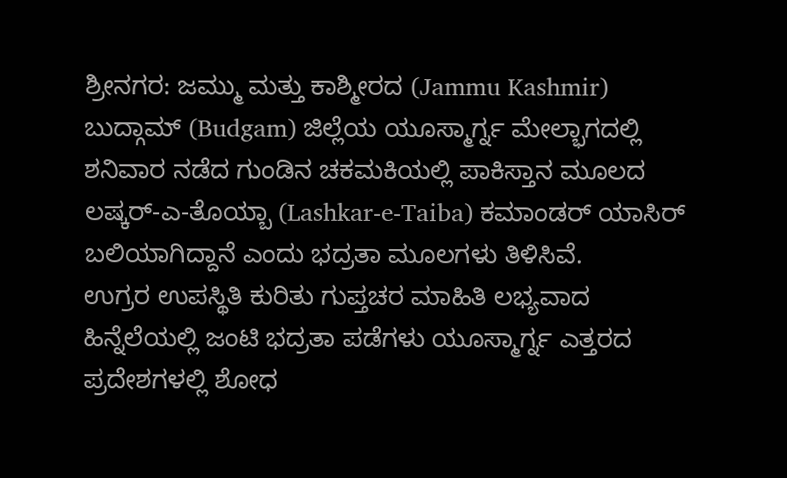ಶ್ರೀನಗರ: ಜಮ್ಮು ಮತ್ತು ಕಾಶ್ಮೀರದ (Jammu Kashmir) ಬುದ್ಗಾಮ್ (Budgam) ಜಿಲ್ಲೆಯ ಯೂಸ್ಮಾರ್ಗ್ನ ಮೇಲ್ಭಾಗದಲ್ಲಿ ಶನಿವಾರ ನಡೆದ ಗುಂಡಿನ ಚಕಮಕಿಯಲ್ಲಿ ಪಾಕಿಸ್ತಾನ ಮೂಲದ ಲಷ್ಕರ್-ಎ-ತೊಯ್ಬಾ (Lashkar-e-Taiba) ಕಮಾಂಡರ್ ಯಾಸಿರ್ ಬಲಿಯಾಗಿದ್ದಾನೆ ಎಂದು ಭದ್ರತಾ ಮೂಲಗಳು ತಿಳಿಸಿವೆ.
ಉಗ್ರರ ಉಪಸ್ಥಿತಿ ಕುರಿತು ಗುಪ್ತಚರ ಮಾಹಿತಿ ಲಭ್ಯವಾದ ಹಿನ್ನೆಲೆಯಲ್ಲಿ ಜಂಟಿ ಭದ್ರತಾ ಪಡೆಗಳು ಯೂಸ್ಮಾರ್ಗ್ನ ಎತ್ತರದ ಪ್ರದೇಶಗಳಲ್ಲಿ ಶೋಧ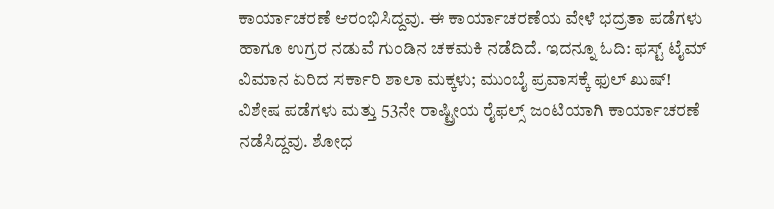ಕಾರ್ಯಾಚರಣೆ ಆರಂಭಿಸಿದ್ದವು. ಈ ಕಾರ್ಯಾಚರಣೆಯ ವೇಳೆ ಭದ್ರತಾ ಪಡೆಗಳು ಹಾಗೂ ಉಗ್ರರ ನಡುವೆ ಗುಂಡಿನ ಚಕಮಕಿ ನಡೆದಿದೆ. ಇದನ್ನೂ ಓದಿ: ಫಸ್ಟ್ ಟೈಮ್ ವಿಮಾನ ಏರಿದ ಸರ್ಕಾರಿ ಶಾಲಾ ಮಕ್ಕಳು; ಮುಂಬೈ ಪ್ರವಾಸಕ್ಕೆ ಫುಲ್ ಖುಷ್!
ವಿಶೇಷ ಪಡೆಗಳು ಮತ್ತು 53ನೇ ರಾಷ್ಟ್ರೀಯ ರೈಫಲ್ಸ್ ಜಂಟಿಯಾಗಿ ಕಾರ್ಯಾಚರಣೆ ನಡೆಸಿದ್ದವು. ಶೋಧ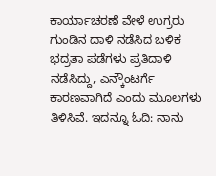ಕಾರ್ಯಾಚರಣೆ ವೇಳೆ ಉಗ್ರರು ಗುಂಡಿನ ದಾಳಿ ನಡೆಸಿದ ಬಳಿಕ ಭದ್ರತಾ ಪಡೆಗಳು ಪ್ರತಿದಾಳಿ ನಡೆಸಿದ್ದು, ಎನ್ಕೌಂಟರ್ಗೆ ಕಾರಣವಾಗಿದೆ ಎಂದು ಮೂಲಗಳು ತಿಳಿಸಿವೆ. ಇದನ್ನೂ ಓದಿ: ನಾನು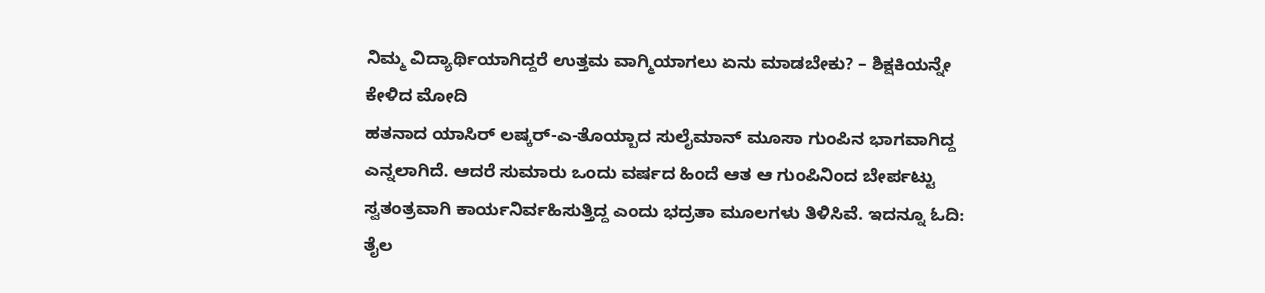ನಿಮ್ಮ ವಿದ್ಯಾರ್ಥಿಯಾಗಿದ್ದರೆ ಉತ್ತಮ ವಾಗ್ಮಿಯಾಗಲು ಏನು ಮಾಡಬೇಕು? – ಶಿಕ್ಷಕಿಯನ್ನೇ ಕೇಳಿದ ಮೋದಿ
ಹತನಾದ ಯಾಸಿರ್ ಲಷ್ಕರ್-ಎ-ತೊಯ್ಬಾದ ಸುಲೈಮಾನ್ ಮೂಸಾ ಗುಂಪಿನ ಭಾಗವಾಗಿದ್ದ ಎನ್ನಲಾಗಿದೆ. ಆದರೆ ಸುಮಾರು ಒಂದು ವರ್ಷದ ಹಿಂದೆ ಆತ ಆ ಗುಂಪಿನಿಂದ ಬೇರ್ಪಟ್ಟು ಸ್ವತಂತ್ರವಾಗಿ ಕಾರ್ಯನಿರ್ವಹಿಸುತ್ತಿದ್ದ ಎಂದು ಭದ್ರತಾ ಮೂಲಗಳು ತಿಳಿಸಿವೆ. ಇದನ್ನೂ ಓದಿ: ತೈಲ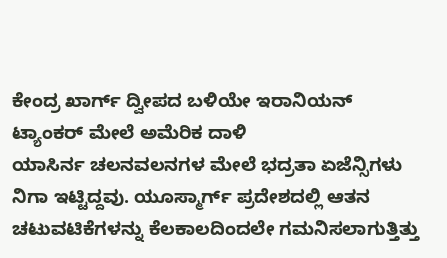ಕೇಂದ್ರ ಖಾರ್ಗ್ ದ್ವೀಪದ ಬಳಿಯೇ ಇರಾನಿಯನ್ ಟ್ಯಾಂಕರ್ ಮೇಲೆ ಅಮೆರಿಕ ದಾಳಿ
ಯಾಸಿರ್ನ ಚಲನವಲನಗಳ ಮೇಲೆ ಭದ್ರತಾ ಏಜೆನ್ಸಿಗಳು ನಿಗಾ ಇಟ್ಟಿದ್ದವು. ಯೂಸ್ಮಾರ್ಗ್ ಪ್ರದೇಶದಲ್ಲಿ ಆತನ ಚಟುವಟಿಕೆಗಳನ್ನು ಕೆಲಕಾಲದಿಂದಲೇ ಗಮನಿಸಲಾಗುತ್ತಿತ್ತು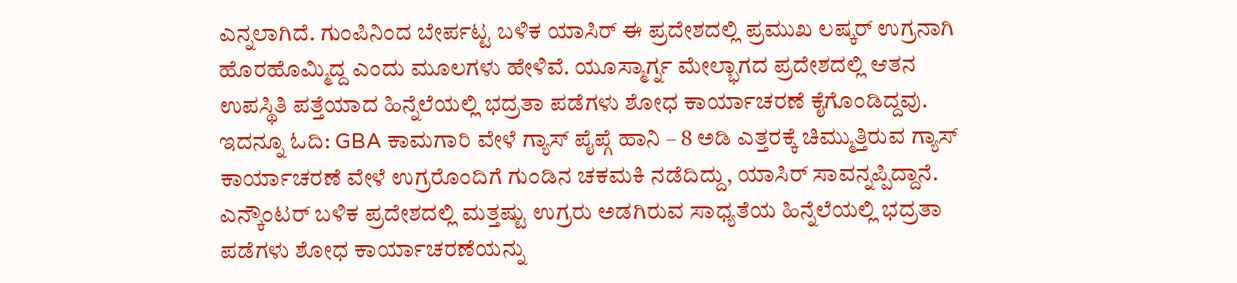ಎನ್ನಲಾಗಿದೆ. ಗುಂಪಿನಿಂದ ಬೇರ್ಪಟ್ಟ ಬಳಿಕ ಯಾಸಿರ್ ಈ ಪ್ರದೇಶದಲ್ಲಿ ಪ್ರಮುಖ ಲಷ್ಕರ್ ಉಗ್ರನಾಗಿ ಹೊರಹೊಮ್ಮಿದ್ದ ಎಂದು ಮೂಲಗಳು ಹೇಳಿವೆ. ಯೂಸ್ಮಾರ್ಗ್ನ ಮೇಲ್ಭಾಗದ ಪ್ರದೇಶದಲ್ಲಿ ಆತನ ಉಪಸ್ಥಿತಿ ಪತ್ತೆಯಾದ ಹಿನ್ನೆಲೆಯಲ್ಲಿ ಭದ್ರತಾ ಪಡೆಗಳು ಶೋಧ ಕಾರ್ಯಾಚರಣೆ ಕೈಗೊಂಡಿದ್ದವು. ಇದನ್ನೂ ಓದಿ: GBA ಕಾಮಗಾರಿ ವೇಳೆ ಗ್ಯಾಸ್ ಪೈಪ್ಗೆ ಹಾನಿ – 8 ಅಡಿ ಎತ್ತರಕ್ಕೆ ಚಿಮ್ಮುತ್ತಿರುವ ಗ್ಯಾಸ್
ಕಾರ್ಯಾಚರಣೆ ವೇಳೆ ಉಗ್ರರೊಂದಿಗೆ ಗುಂಡಿನ ಚಕಮಕಿ ನಡೆದಿದ್ದು, ಯಾಸಿರ್ ಸಾವನ್ನಪ್ಪಿದ್ದಾನೆ. ಎನ್ಕೌಂಟರ್ ಬಳಿಕ ಪ್ರದೇಶದಲ್ಲಿ ಮತ್ತಷ್ಟು ಉಗ್ರರು ಅಡಗಿರುವ ಸಾಧ್ಯತೆಯ ಹಿನ್ನೆಲೆಯಲ್ಲಿ ಭದ್ರತಾ ಪಡೆಗಳು ಶೋಧ ಕಾರ್ಯಾಚರಣೆಯನ್ನು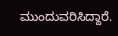ಮುಂದುವರಿಸಿದ್ದಾರೆ.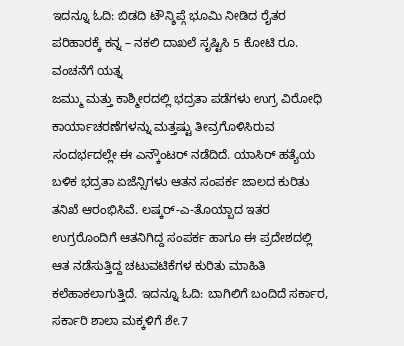ಇದನ್ನೂ ಓದಿ: ಬಿಡದಿ ಟೌನ್ಶಿಪ್ಗೆ ಭೂಮಿ ನೀಡಿದ ರೈತರ ಪರಿಹಾರಕ್ಕೆ ಕನ್ನ – ನಕಲಿ ದಾಖಲೆ ಸೃಷ್ಟಿಸಿ 5 ಕೋಟಿ ರೂ. ವಂಚನೆಗೆ ಯತ್ನ
ಜಮ್ಮು ಮತ್ತು ಕಾಶ್ಮೀರದಲ್ಲಿ ಭದ್ರತಾ ಪಡೆಗಳು ಉಗ್ರ ವಿರೋಧಿ ಕಾರ್ಯಾಚರಣೆಗಳನ್ನು ಮತ್ತಷ್ಟು ತೀವ್ರಗೊಳಿಸಿರುವ ಸಂದರ್ಭದಲ್ಲೇ ಈ ಎನ್ಕೌಂಟರ್ ನಡೆದಿದೆ. ಯಾಸಿರ್ ಹತ್ಯೆಯ ಬಳಿಕ ಭದ್ರತಾ ಏಜೆನ್ಸಿಗಳು ಆತನ ಸಂಪರ್ಕ ಜಾಲದ ಕುರಿತು ತನಿಖೆ ಆರಂಭಿಸಿವೆ. ಲಷ್ಕರ್-ಎ-ತೊಯ್ಬಾದ ಇತರ ಉಗ್ರರೊಂದಿಗೆ ಆತನಿಗಿದ್ದ ಸಂಪರ್ಕ ಹಾಗೂ ಈ ಪ್ರದೇಶದಲ್ಲಿ ಆತ ನಡೆಸುತ್ತಿದ್ದ ಚಟುವಟಿಕೆಗಳ ಕುರಿತು ಮಾಹಿತಿ ಕಲೆಹಾಕಲಾಗುತ್ತಿದೆ. ಇದನ್ನೂ ಓದಿ: ಬಾಗಿಲಿಗೆ ಬಂದಿದೆ ಸರ್ಕಾರ, ಸರ್ಕಾರಿ ಶಾಲಾ ಮಕ್ಕಳಿಗೆ ಶೇ.7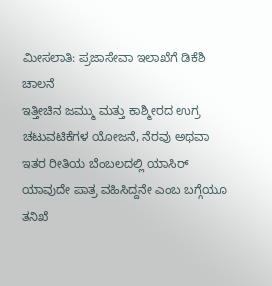ಮೀಸಲಾತಿ: ಪ್ರಜಾಸೇವಾ ಇಲಾಖೆಗೆ ಡಿಕೆಶಿ ಚಾಲನೆ
ಇತ್ತೀಚಿನ ಜಮ್ಮು ಮತ್ತು ಕಾಶ್ಮೀರದ ಉಗ್ರ ಚಟುವಟಿಕೆಗಳ ಯೋಜನೆ, ನೆರವು ಅಥವಾ ಇತರ ರೀತಿಯ ಬೆಂಬಲದಲ್ಲಿ ಯಾಸಿರ್ ಯಾವುದೇ ಪಾತ್ರ ವಹಿಸಿದ್ದನೇ ಎಂಬ ಬಗ್ಗೆಯೂ ತನಿಖೆ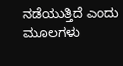ನಡೆಯುತ್ತಿದೆ ಎಂದು ಮೂಲಗಳು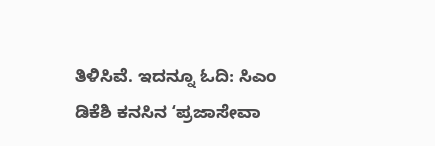ತಿಳಿಸಿವೆ. ಇದನ್ನೂ ಓದಿ: ಸಿಎಂ ಡಿಕೆಶಿ ಕನಸಿನ ʻಪ್ರಜಾಸೇವಾ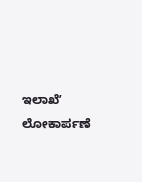ಇಲಾಖೆʼ ಲೋಕಾರ್ಪಣೆ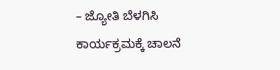– ಜ್ಯೋತಿ ಬೆಳಗಿಸಿ ಕಾರ್ಯಕ್ರಮಕ್ಕೆ ಚಾಲನೆ